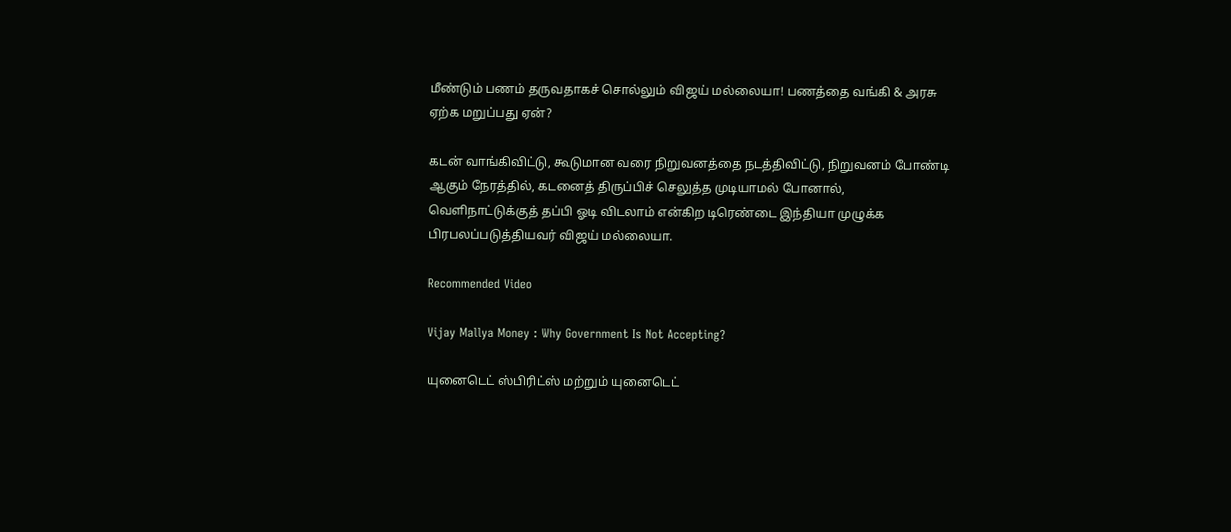மீண்டும் பணம் தருவதாகச் சொல்லும் விஜய் மல்லையா! பணத்தை வங்கி & அரசு ஏற்க மறுப்பது ஏன்?

கடன் வாங்கிவிட்டு, கூடுமான வரை நிறுவனத்தை நடத்திவிட்டு, நிறுவனம் போண்டி ஆகும் நேரத்தில், கடனைத் திருப்பிச் செலுத்த முடியாமல் போனால், வெளிநாட்டுக்குத் தப்பி ஓடி விடலாம் என்கிற டிரெண்டை இந்தியா முழுக்க பிரபலப்படுத்தியவர் விஜய் மல்லையா.

Recommended Video

Vijay Mallya Money : Why Government Is Not Accepting?

யுனைடெட் ஸ்பிரிட்ஸ் மற்றும் யுனைடெட்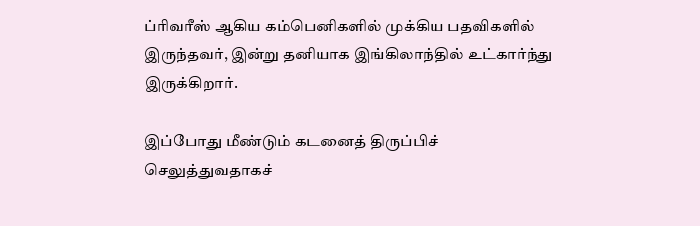ப்ரிவரீஸ் ஆகிய கம்பெனிகளில் முக்கிய பதவிகளில் இருந்தவர், இன்று தனியாக இங்கிலாந்தில் உட்கார்ந்து இருக்கிறார்.

இப்போது மீண்டும் கடனைத் திருப்பிச் செலுத்துவதாகச்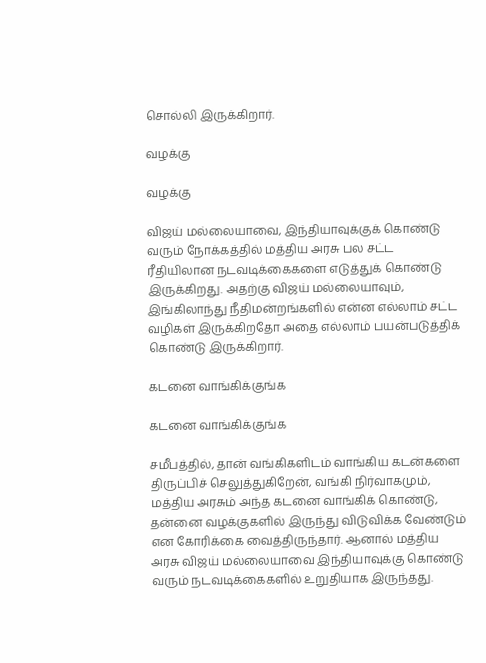சொல்லி இருக்கிறார்.

வழக்கு

வழக்கு

விஜய் மல்லையாவை, இந்தியாவுக்குக் கொண்டு வரும் நோக்கத்தில் மத்திய அரசு பல சட்ட ரீதியிலான நடவடிக்கைகளை எடுத்துக் கொண்டு இருக்கிறது. அதற்கு விஜய் மல்லையாவும், இங்கிலாந்து நீதிமன்றங்களில் என்ன எல்லாம் சட்ட வழிகள் இருக்கிறதோ அதை எல்லாம் பயன்படுத்திக் கொண்டு இருக்கிறார்.

கடனை வாங்கிக்குங்க

கடனை வாங்கிக்குங்க

சமீபத்தில், தான் வங்கிகளிடம் வாங்கிய கடன்களை திருப்பிச் செலுத்துகிறேன், வங்கி நிர்வாகமும், மத்திய அரசும் அந்த கடனை வாங்கிக் கொண்டு, தன்னை வழக்குகளில் இருந்து விடுவிக்க வேண்டும் என கோரிக்கை வைத்திருந்தார். ஆனால் மத்திய அரசு விஜய் மல்லையாவை இந்தியாவுக்கு கொண்டு வரும் நடவடிக்கைகளில் உறுதியாக இருந்தது.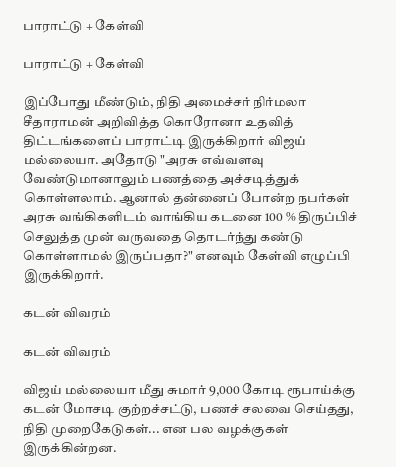பாராட்டு + கேள்வி

பாராட்டு + கேள்வி

இப்போது மீண்டும், நிதி அமைச்சர் நிர்மலா சீதாராமன் அறிவித்த கொரோனா உதவித் திட்டங்களைப் பாராட்டி இருக்கிறார் விஜய் மல்லையா. அதோடு "அரசு எவ்வளவு வேண்டுமானாலும் பணத்தை அச்சடித்துக் கொள்ளலாம். ஆனால் தன்னைப் போன்ற நபர்கள் அரசு வங்கிகளிடம் வாங்கிய கடனை 100 % திருப்பிச் செலுத்த முன் வருவதை தொடர்ந்து கண்டு கொள்ளாமல் இருப்பதா?" எனவும் கேள்வி எழுப்பி இருக்கிறார்.

கடன் விவரம்

கடன் விவரம்

விஜய் மல்லையா மீது சுமார் 9,000 கோடி ரூபாய்க்கு கடன் மோசடி குற்றச்சட்டு, பணச் சலவை செய்தது, நிதி முறைகேடுகள்... என பல வழக்குகள் இருக்கின்றன.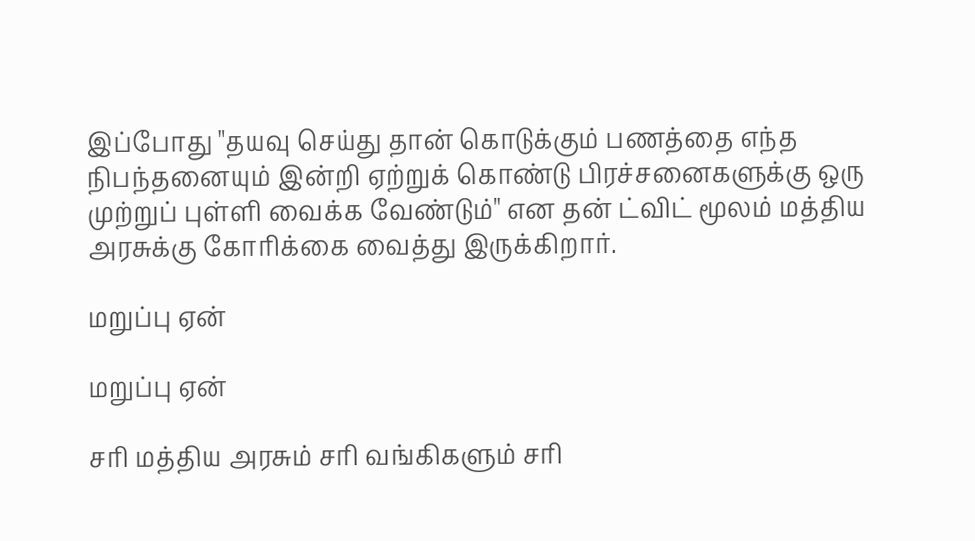இப்போது "தயவு செய்து தான் கொடுக்கும் பணத்தை எந்த நிபந்தனையும் இன்றி ஏற்றுக் கொண்டு பிரச்சனைகளுக்கு ஒரு முற்றுப் புள்ளி வைக்க வேண்டும்" என தன் ட்விட் மூலம் மத்திய அரசுக்கு கோரிக்கை வைத்து இருக்கிறார்.

மறுப்பு ஏன்

மறுப்பு ஏன்

சரி மத்திய அரசும் சரி வங்கிகளும் சரி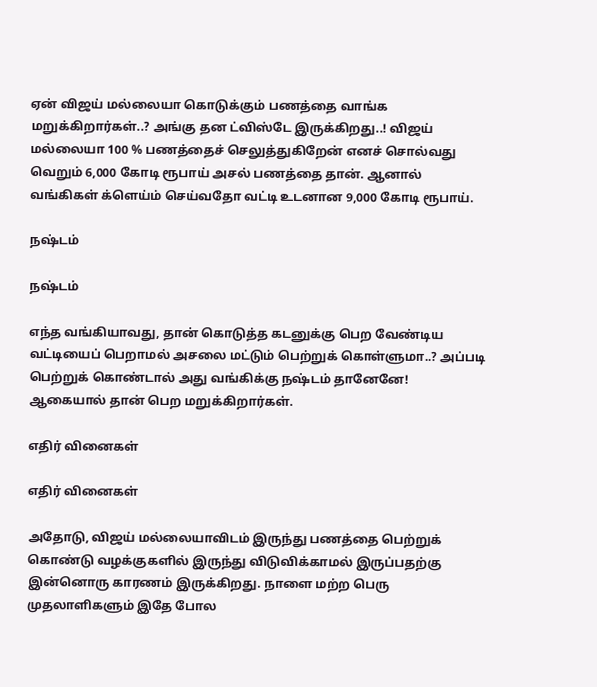ஏன் விஜய் மல்லையா கொடுக்கும் பணத்தை வாங்க மறுக்கிறார்கள்..? அங்கு தன ட்விஸ்டே இருக்கிறது..! விஜய் மல்லையா 100 % பணத்தைச் செலுத்துகிறேன் எனச் சொல்வது வெறும் 6,000 கோடி ரூபாய் அசல் பணத்தை தான். ஆனால் வங்கிகள் க்ளெய்ம் செய்வதோ வட்டி உடனான 9,000 கோடி ரூபாய்.

நஷ்டம்

நஷ்டம்

எந்த வங்கியாவது, தான் கொடுத்த கடனுக்கு பெற வேண்டிய வட்டியைப் பெறாமல் அசலை மட்டும் பெற்றுக் கொள்ளுமா..? அப்படி பெற்றுக் கொண்டால் அது வங்கிக்கு நஷ்டம் தானேனே! ஆகையால் தான் பெற மறுக்கிறார்கள்.

எதிர் வினைகள்

எதிர் வினைகள்

அதோடு, விஜய் மல்லையாவிடம் இருந்து பணத்தை பெற்றுக் கொண்டு வழக்குகளில் இருந்து விடுவிக்காமல் இருப்பதற்கு இன்னொரு காரணம் இருக்கிறது. நாளை மற்ற பெரு முதலாளிகளும் இதே போல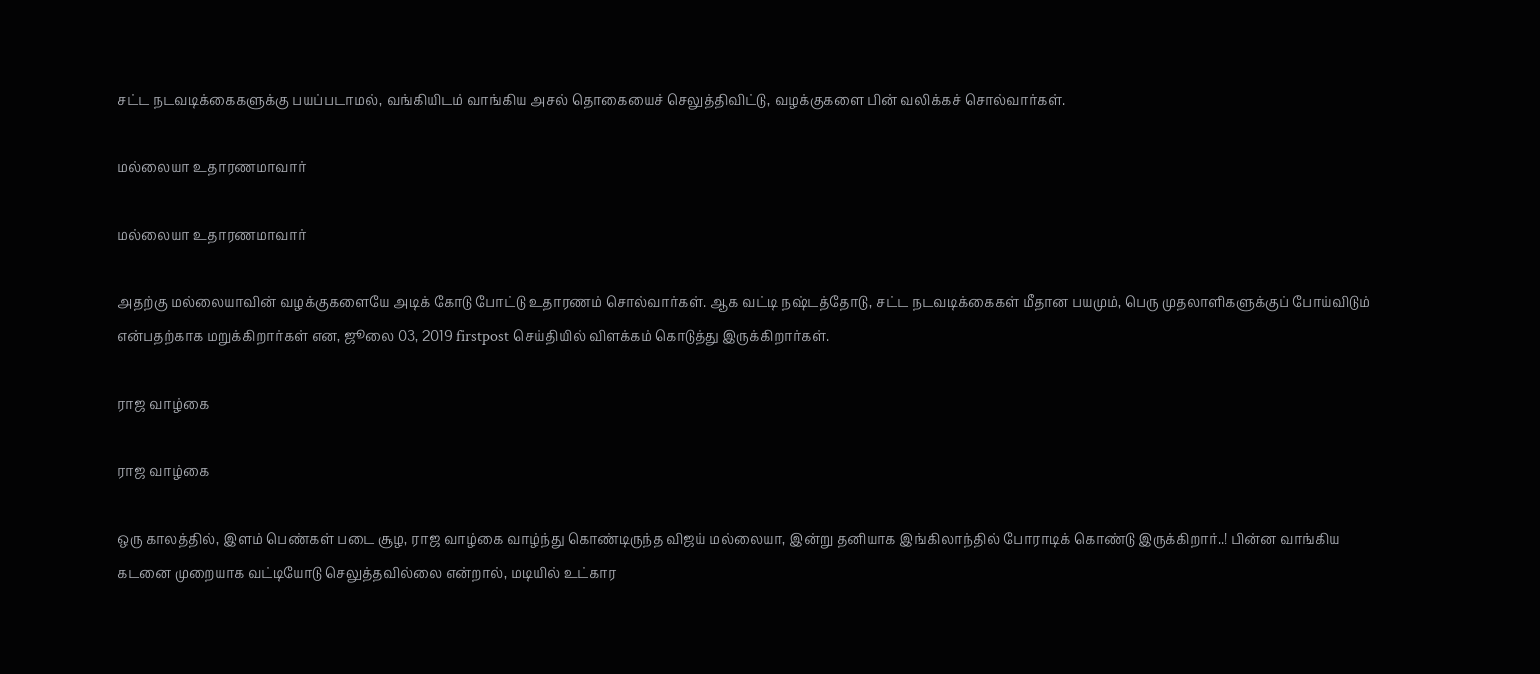சட்ட நடவடிக்கைகளுக்கு பயப்படாமல், வங்கியிடம் வாங்கிய அசல் தொகையைச் செலுத்திவிட்டு, வழக்குகளை பின் வலிக்கச் சொல்வார்கள்.

மல்லையா உதாரணமாவார்

மல்லையா உதாரணமாவார்

அதற்கு மல்லையாவின் வழக்குகளையே அடிக் கோடு போட்டு உதாரணம் சொல்வார்கள். ஆக வட்டி நஷ்டத்தோடு, சட்ட நடவடிக்கைகள் மீதான பயமும், பெரு முதலாளிகளுக்குப் போய்விடும் என்பதற்காக மறுக்கிறார்கள் என, ஜூலை 03, 2019 firstpost செய்தியில் விளக்கம் கொடுத்து இருக்கிறார்கள்.

ராஜ வாழ்கை

ராஜ வாழ்கை

ஒரு காலத்தில், இளம் பெண்கள் படை சூழ, ராஜ வாழ்கை வாழ்ந்து கொண்டிருந்த விஜய் மல்லையா, இன்று தனியாக இங்கிலாந்தில் போராடிக் கொண்டு இருக்கிறார்..! பின்ன வாங்கிய கடனை முறையாக வட்டியோடு செலுத்தவில்லை என்றால், மடியில் உட்கார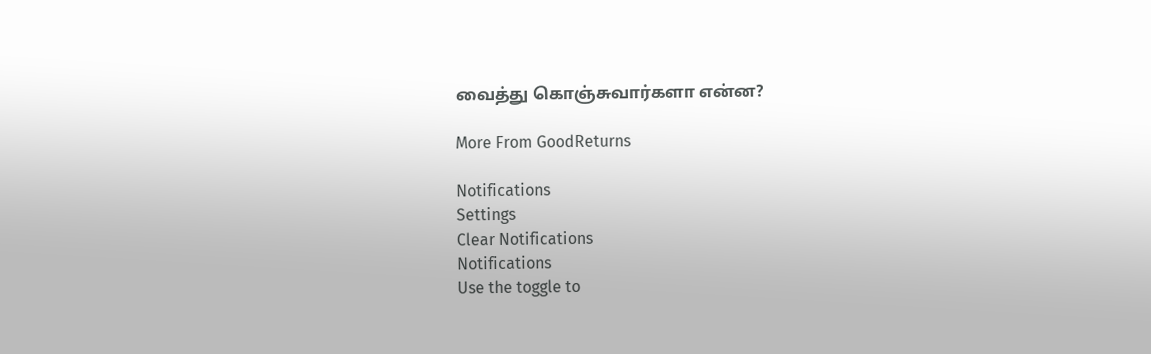வைத்து கொஞ்சுவார்களா என்ன?

More From GoodReturns

Notifications
Settings
Clear Notifications
Notifications
Use the toggle to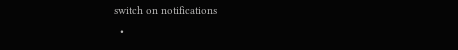switch on notifications
  •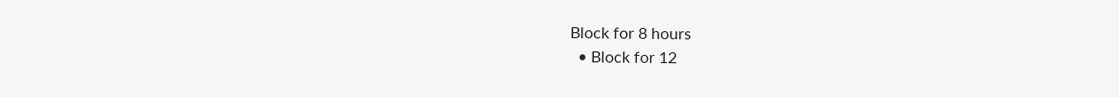Block for 8 hours
  • Block for 12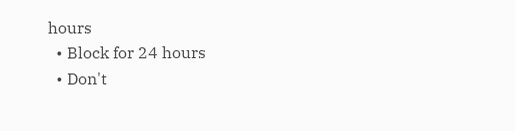hours
  • Block for 24 hours
  • Don't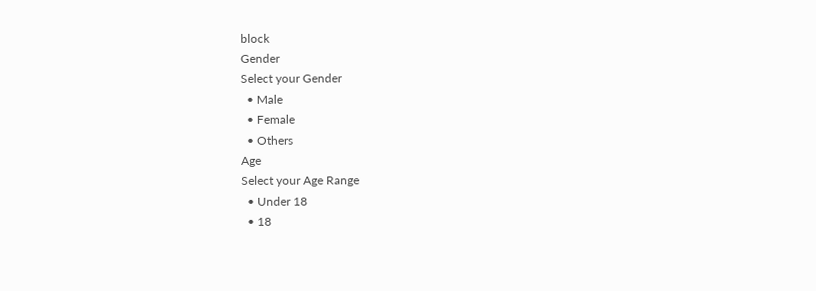block
Gender
Select your Gender
  • Male
  • Female
  • Others
Age
Select your Age Range
  • Under 18
  • 18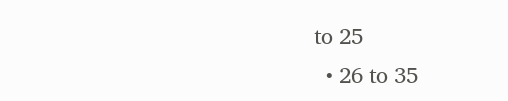to 25
  • 26 to 35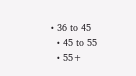• 36 to 45
  • 45 to 55
  • 55+